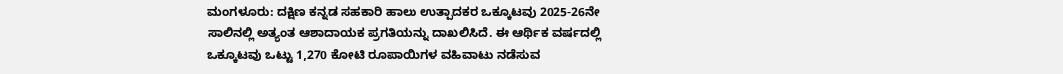ಮಂಗಳೂರು: ದಕ್ಷಿಣ ಕನ್ನಡ ಸಹಕಾರಿ ಹಾಲು ಉತ್ಪಾದಕರ ಒಕ್ಕೂಟವು 2025-26ನೇ ಸಾಲಿನಲ್ಲಿ ಅತ್ಯಂತ ಆಶಾದಾಯಕ ಪ್ರಗತಿಯನ್ನು ದಾಖಲಿಸಿದೆ. ಈ ಆರ್ಥಿಕ ವರ್ಷದಲ್ಲಿ ಒಕ್ಕೂಟವು ಒಟ್ಟು 1,270 ಕೋಟಿ ರೂಪಾಯಿಗಳ ವಹಿವಾಟು ನಡೆಸುವ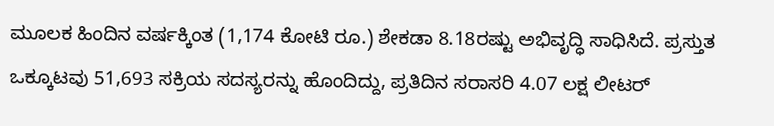ಮೂಲಕ ಹಿಂದಿನ ವರ್ಷಕ್ಕಿಂತ (1,174 ಕೋಟಿ ರೂ.) ಶೇಕಡಾ 8.18ರಷ್ಟು ಅಭಿವೃದ್ಧಿ ಸಾಧಿಸಿದೆ. ಪ್ರಸ್ತುತ ಒಕ್ಕೂಟವು 51,693 ಸಕ್ರಿಯ ಸದಸ್ಯರನ್ನು ಹೊಂದಿದ್ದು, ಪ್ರತಿದಿನ ಸರಾಸರಿ 4.07 ಲಕ್ಷ ಲೀಟರ್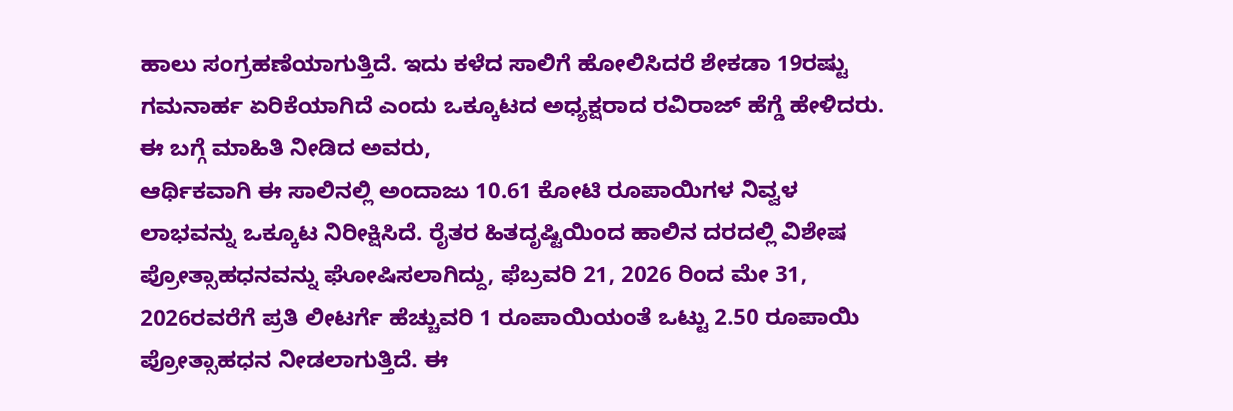ಹಾಲು ಸಂಗ್ರಹಣೆಯಾಗುತ್ತಿದೆ. ಇದು ಕಳೆದ ಸಾಲಿಗೆ ಹೋಲಿಸಿದರೆ ಶೇಕಡಾ 19ರಷ್ಟು ಗಮನಾರ್ಹ ಏರಿಕೆಯಾಗಿದೆ ಎಂದು ಒಕ್ಕೂಟದ ಅಧ್ಯಕ್ಷರಾದ ರವಿರಾಜ್ ಹೆಗ್ಡೆ ಹೇಳಿದರು. ಈ ಬಗ್ಗೆ ಮಾಹಿತಿ ನೀಡಿದ ಅವರು,
ಆರ್ಥಿಕವಾಗಿ ಈ ಸಾಲಿನಲ್ಲಿ ಅಂದಾಜು 10.61 ಕೋಟಿ ರೂಪಾಯಿಗಳ ನಿವ್ವಳ ಲಾಭವನ್ನು ಒಕ್ಕೂಟ ನಿರೀಕ್ಷಿಸಿದೆ. ರೈತರ ಹಿತದೃಷ್ಟಿಯಿಂದ ಹಾಲಿನ ದರದಲ್ಲಿ ವಿಶೇಷ ಪ್ರೋತ್ಸಾಹಧನವನ್ನು ಘೋಷಿಸಲಾಗಿದ್ದು, ಫೆಬ್ರವರಿ 21, 2026 ರಿಂದ ಮೇ 31, 2026ರವರೆಗೆ ಪ್ರತಿ ಲೀಟರ್ಗೆ ಹೆಚ್ಚುವರಿ 1 ರೂಪಾಯಿಯಂತೆ ಒಟ್ಟು 2.50 ರೂಪಾಯಿ ಪ್ರೋತ್ಸಾಹಧನ ನೀಡಲಾಗುತ್ತಿದೆ. ಈ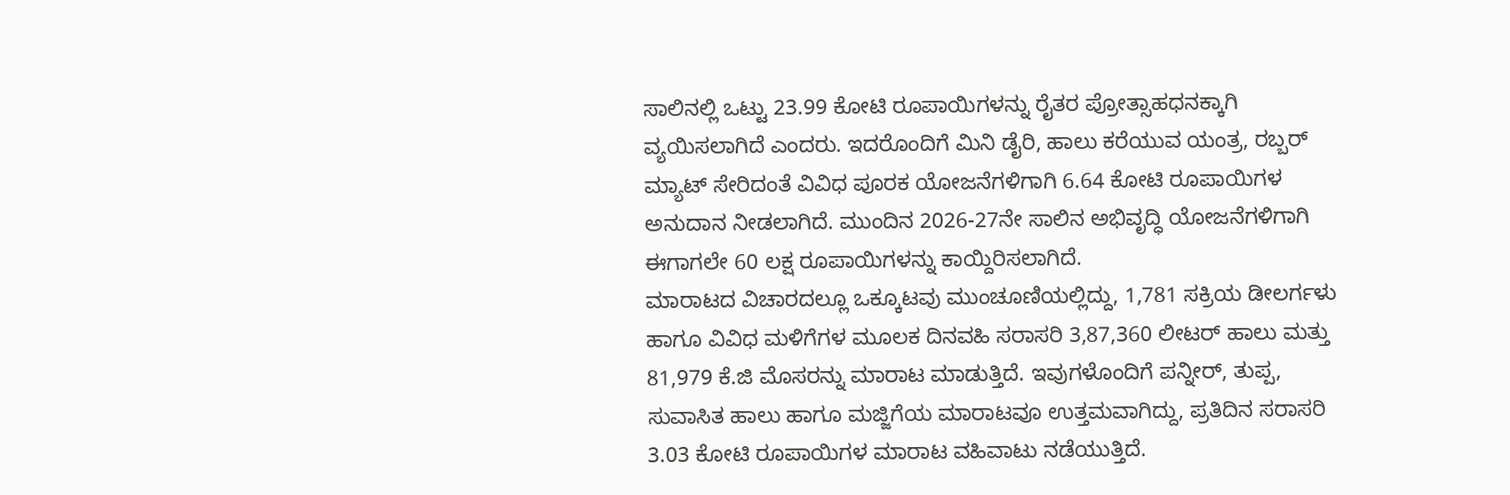ಸಾಲಿನಲ್ಲಿ ಒಟ್ಟು 23.99 ಕೋಟಿ ರೂಪಾಯಿಗಳನ್ನು ರೈತರ ಪ್ರೋತ್ಸಾಹಧನಕ್ಕಾಗಿ ವ್ಯಯಿಸಲಾಗಿದೆ ಎಂದರು. ಇದರೊಂದಿಗೆ ಮಿನಿ ಡೈರಿ, ಹಾಲು ಕರೆಯುವ ಯಂತ್ರ, ರಬ್ಬರ್ ಮ್ಯಾಟ್ ಸೇರಿದಂತೆ ವಿವಿಧ ಪೂರಕ ಯೋಜನೆಗಳಿಗಾಗಿ 6.64 ಕೋಟಿ ರೂಪಾಯಿಗಳ ಅನುದಾನ ನೀಡಲಾಗಿದೆ. ಮುಂದಿನ 2026-27ನೇ ಸಾಲಿನ ಅಭಿವೃದ್ಧಿ ಯೋಜನೆಗಳಿಗಾಗಿ ಈಗಾಗಲೇ 60 ಲಕ್ಷ ರೂಪಾಯಿಗಳನ್ನು ಕಾಯ್ದಿರಿಸಲಾಗಿದೆ.
ಮಾರಾಟದ ವಿಚಾರದಲ್ಲೂ ಒಕ್ಕೂಟವು ಮುಂಚೂಣಿಯಲ್ಲಿದ್ದು, 1,781 ಸಕ್ರಿಯ ಡೀಲರ್ಗಳು ಹಾಗೂ ವಿವಿಧ ಮಳಿಗೆಗಳ ಮೂಲಕ ದಿನವಹಿ ಸರಾಸರಿ 3,87,360 ಲೀಟರ್ ಹಾಲು ಮತ್ತು 81,979 ಕೆ.ಜಿ ಮೊಸರನ್ನು ಮಾರಾಟ ಮಾಡುತ್ತಿದೆ. ಇವುಗಳೊಂದಿಗೆ ಪನ್ನೀರ್, ತುಪ್ಪ, ಸುವಾಸಿತ ಹಾಲು ಹಾಗೂ ಮಜ್ಜಿಗೆಯ ಮಾರಾಟವೂ ಉತ್ತಮವಾಗಿದ್ದು, ಪ್ರತಿದಿನ ಸರಾಸರಿ 3.03 ಕೋಟಿ ರೂಪಾಯಿಗಳ ಮಾರಾಟ ವಹಿವಾಟು ನಡೆಯುತ್ತಿದೆ.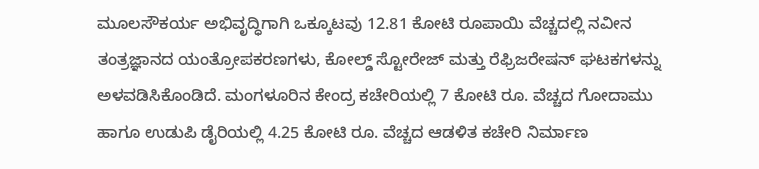ಮೂಲಸೌಕರ್ಯ ಅಭಿವೃದ್ಧಿಗಾಗಿ ಒಕ್ಕೂಟವು 12.81 ಕೋಟಿ ರೂಪಾಯಿ ವೆಚ್ಚದಲ್ಲಿ ನವೀನ ತಂತ್ರಜ್ಞಾನದ ಯಂತ್ರೋಪಕರಣಗಳು, ಕೋಲ್ಡ್ ಸ್ಟೋರೇಜ್ ಮತ್ತು ರೆಫ್ರಿಜರೇಷನ್ ಘಟಕಗಳನ್ನು ಅಳವಡಿಸಿಕೊಂಡಿದೆ. ಮಂಗಳೂರಿನ ಕೇಂದ್ರ ಕಚೇರಿಯಲ್ಲಿ 7 ಕೋಟಿ ರೂ. ವೆಚ್ಚದ ಗೋದಾಮು ಹಾಗೂ ಉಡುಪಿ ಡೈರಿಯಲ್ಲಿ 4.25 ಕೋಟಿ ರೂ. ವೆಚ್ಚದ ಆಡಳಿತ ಕಚೇರಿ ನಿರ್ಮಾಣ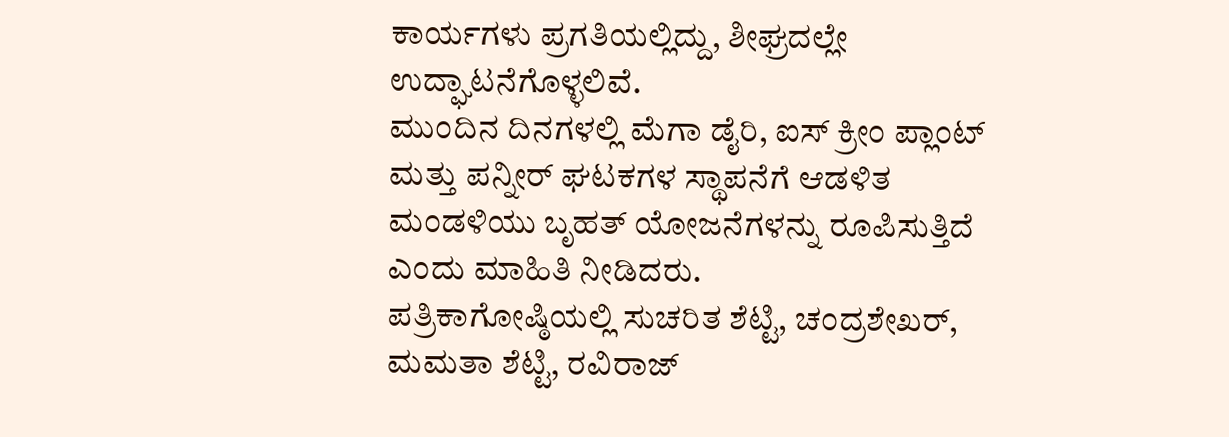ಕಾರ್ಯಗಳು ಪ್ರಗತಿಯಲ್ಲಿದ್ದು, ಶೀಘ್ರದಲ್ಲೇ ಉದ್ಘಾಟನೆಗೊಳ್ಳಲಿವೆ.
ಮುಂದಿನ ದಿನಗಳಲ್ಲಿ ಮೆಗಾ ಡೈರಿ, ಐಸ್ ಕ್ರೀಂ ಪ್ಲಾಂಟ್ ಮತ್ತು ಪನ್ನೀರ್ ಘಟಕಗಳ ಸ್ಥಾಪನೆಗೆ ಆಡಳಿತ ಮಂಡಳಿಯು ಬೃಹತ್ ಯೋಜನೆಗಳನ್ನು ರೂಪಿಸುತ್ತಿದೆ ಎಂದು ಮಾಹಿತಿ ನೀಡಿದರು.
ಪತ್ರಿಕಾಗೋಷ್ಠಿಯಲ್ಲಿ ಸುಚರಿತ ಶೆಟ್ಟಿ, ಚಂದ್ರಶೇಖರ್, ಮಮತಾ ಶೆಟ್ಟಿ, ರವಿರಾಜ್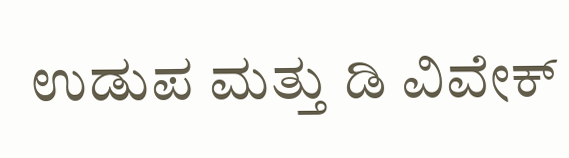ಉಡುಪ ಮತ್ತು ಡಿ ವಿವೇಕ್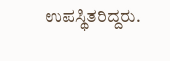ಉಪಸ್ಥಿತರಿದ್ದರು.